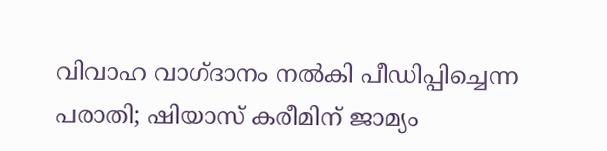വിവാഹ വാഗ്ദാനം നല്‍കി പീഡിപ്പിച്ചെന്ന പരാതി; ഷിയാസ് കരീമിന് ജാമ്യം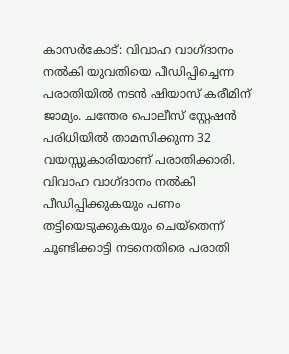കാസര്‍കോട്: വിവാഹ വാഗ്ദാനം നല്‍കി യുവതിയെ പീഡിപ്പിച്ചെന്ന പരാതിയില്‍ നടന്‍ ഷിയാസ് കരീമിന് ജാമ്യം. ചന്തേര പൊലീസ് സ്റ്റേഷന്‍ പരിധിയില്‍ താമസിക്കുന്ന 32 വയസ്സുകാരിയാണ് പരാതിക്കാരി. വിവാഹ വാഗ്ദാനം നല്‍കി പീഡിപ്പിക്കുകയും പണം തട്ടിയെടുക്കുകയും ചെയ്തെന്ന് ചൂണ്ടിക്കാട്ടി നടനെതിരെ പരാതി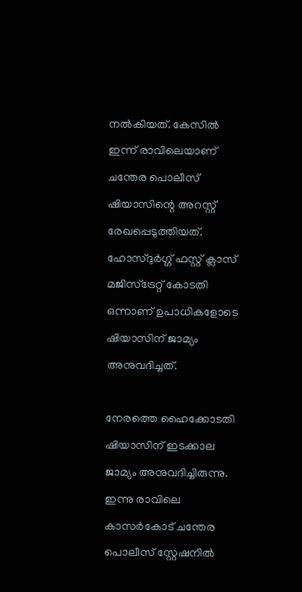നല്‍കിയത്. കേസില്‍ ഇന്ന് രാവിലെയാണ് ചന്തേര പൊലീസ് ഷിയാസിന്റെ അറസ്റ്റ് രേഖപ്പെടുത്തിയത്. ഹോസ്ദുര്‍ഗ്ഗ് ഫസ്റ്റ് ക്ലാസ് മജിസ്‌ട്രേറ്റ് കോടതി ഒന്നാണ് ഉപാധികളോടെ ഷിയാസിന് ജാമ്യം അനുവദിച്ചത്.

നേരത്തെ ഹൈക്കോടതി ഷിയാസിന് ഇടക്കാല ജാമ്യം അനുവദിച്ചിരുന്നു. ഇന്നു രാവിലെ കാസര്‍കോട് ചന്തേര പൊലീസ് സ്റ്റേഷനില്‍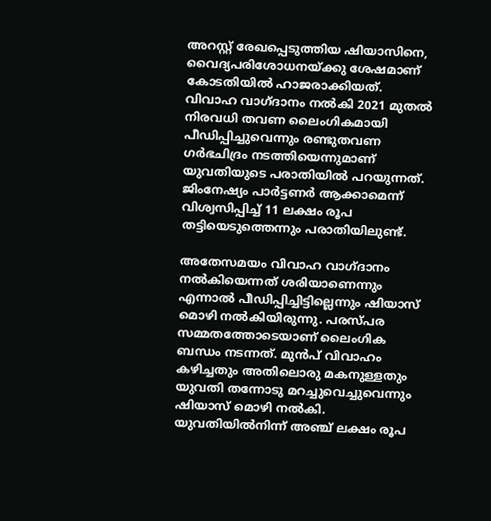അറസ്റ്റ് രേഖപ്പെടുത്തിയ ഷിയാസിനെ, വൈദ്യപരിശോധനയ്ക്കു ശേഷമാണ് കോടതിയില്‍ ഹാജരാക്കിയത്. വിവാഹ വാഗ്ദാനം നല്‍കി 2021 മുതല്‍ നിരവധി തവണ ലൈംഗികമായി പീഡിപ്പിച്ചുവെന്നും രണ്ടുതവണ ഗര്‍ഭചിദ്രം നടത്തിയെന്നുമാണ് യുവതിയുടെ പരാതിയില്‍ പറയുന്നത്. ജിംനേഷ്യം പാര്‍ട്ടണര്‍ ആക്കാമെന്ന് വിശ്വസിപ്പിച്ച് 11 ലക്ഷം രൂപ തട്ടിയെടുത്തെന്നും പരാതിയിലുണ്ട്.

അതേസമയം വിവാഹ വാഗ്ദാനം നല്‍കിയെന്നത് ശരിയാണെന്നും എന്നാല്‍ പീഡിപ്പിച്ചിട്ടില്ലെന്നും ഷിയാസ് മൊഴി നല്‍കിയിരുന്നു. പരസ്പര സമ്മതത്തോടെയാണ് ലൈംഗിക ബന്ധം നടന്നത്. മുന്‍പ് വിവാഹം കഴിച്ചതും അതിലൊരു മകനുള്ളതും യുവതി തന്നോടു മറച്ചുവെച്ചുവെന്നും ഷിയാസ് മൊഴി നല്‍കി. യുവതിയില്‍നിന്ന് അഞ്ച് ലക്ഷം രൂപ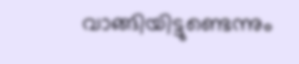വാങ്ങിയിട്ടുണ്ടെന്നും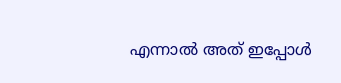എന്നാല്‍ അത് ഇപ്പോള്‍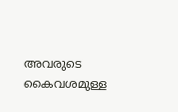അവരുടെ കൈവശമുള്ള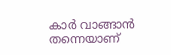കാര്‍ വാങ്ങാന്‍ തന്നെയാണ്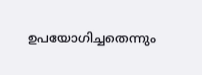ഉപയോഗിച്ചതെന്നും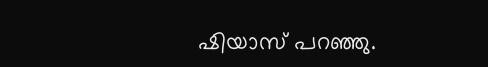ഷിയാസ് പറഞ്ഞു.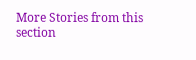More Stories from this section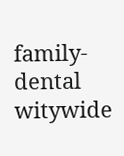family-dental
witywide